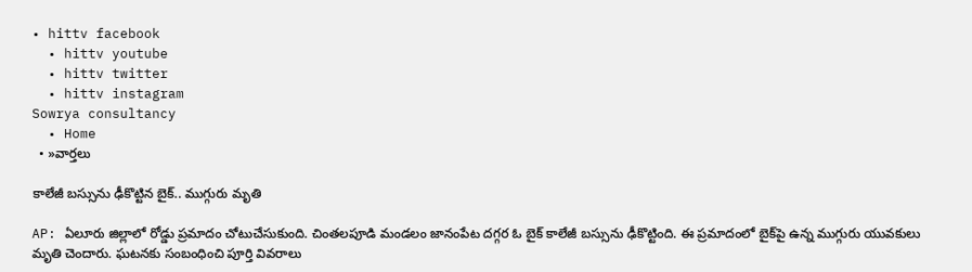• hittv facebook
  • hittv youtube
  • hittv twitter
  • hittv instagram
Sowrya consultancy
  • Home
  • »వార్తలు

కాలేజీ బస్సును ఢీకొట్టిన బైక్.. ముగ్గురు మృతి

AP: ఏలూరు జిల్లాలో రోడ్డు ప్రమాదం చోటుచేసుకుంది. చింతలపూడి మండలం జానంపేట దగ్గర ఓ బైక్ కాలేజీ బస్సును ఢీకొట్టింది. ఈ ప్రమాదంలో బైక్‌పై ఉన్న ముగ్గురు యువకులు మృతి చెందారు. ఘటనకు సంబంధించి పూర్తి వివరాలు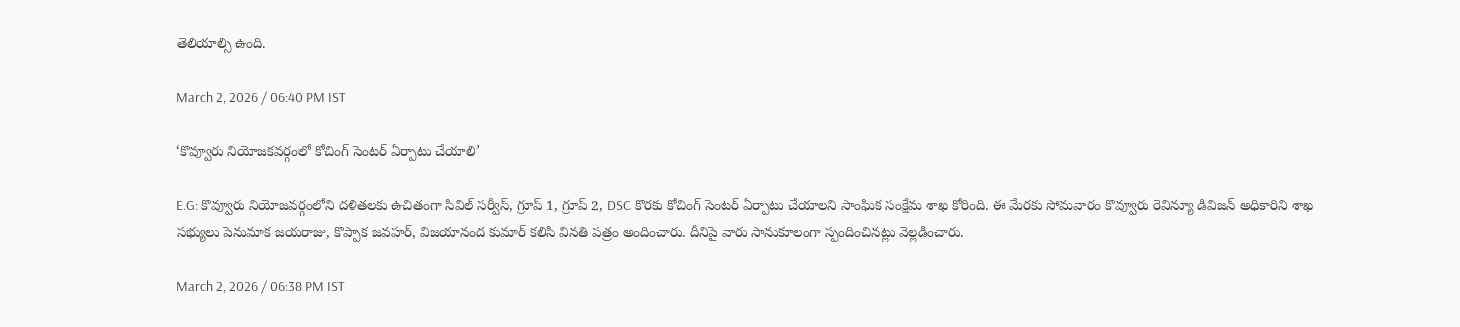తెలియాల్సి ఉంది.

March 2, 2026 / 06:40 PM IST

‘కొవ్వూరు నియోజకవర్గంలో కోచింగ్ సెంటర్ ఏర్పాటు చేయాలి’

E.G: కొవ్వూరు నియోజవర్గంలోని దళితలకు ఉచితంగా సివిల్ సర్వీస్, గ్రూప్ 1, గ్రూప్ 2, DSC కొరకు కోచింగ్ సెంటర్ ఏర్పాటు చేయాలని సాంఘిక సంక్షేమ శాఖ కోరింది. ఈ మేరకు సోమవారం కొవ్వూరు రెవిన్యూ డివిజన్ అధికారిని శాఖ సభ్యులు పెనుమాక జయరాజు, కొప్పాక జవహర్, విజయానంద కుమార్ కలిసి వినతి పత్రం అందించారు. దీనిపై వారు సానుకూలంగా స్పందించినట్లు వెల్లడించారు.

March 2, 2026 / 06:38 PM IST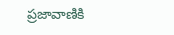ప్రజావాణికి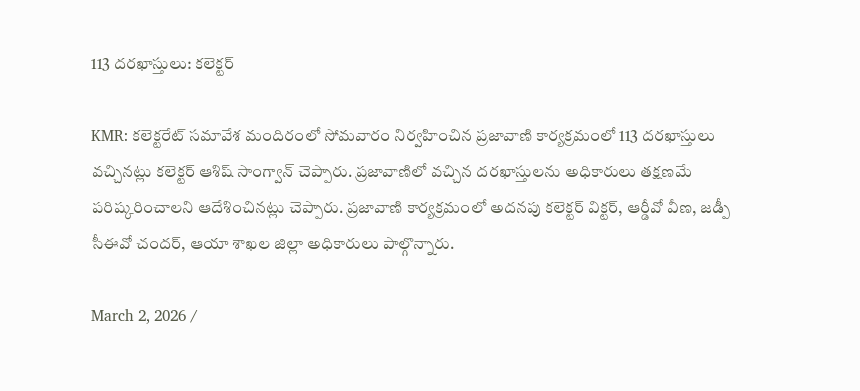113 దరఖాస్తులు: కలెక్టర్

KMR: కలెక్టరేట్ సమావేశ మందిరంలో సోమవారం నిర్వహించిన ప్రజావాణి కార్యక్రమంలో 113 దరఖాస్తులు వచ్చినట్లు కలెక్టర్ ఆశిష్ సాంగ్వాన్ చెప్పారు. ప్రజావాణిలో వచ్చిన దరఖాస్తులను అధికారులు తక్షణమే పరిష్కరించాలని ఆదేశించినట్లు చెప్పారు. ప్రజావాణి కార్యక్రమంలో అదనపు కలెక్టర్ విక్టర్, ఆర్డీవో వీణ, జడ్పీ సీఈవో చందర్, ఆయా శాఖల జిల్లా అధికారులు పాల్గొన్నారు.

March 2, 2026 /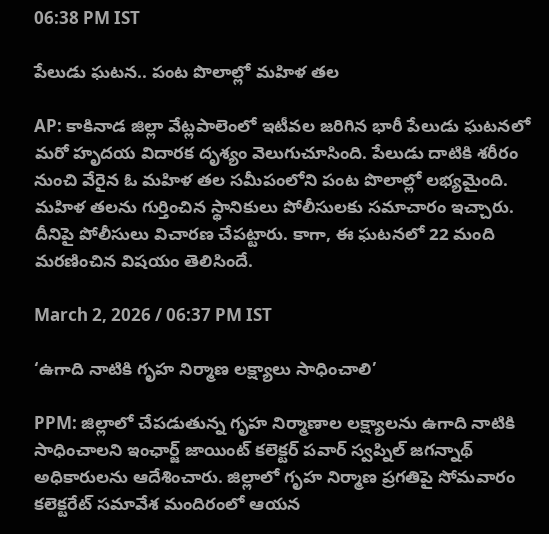06:38 PM IST

పేలుడు ఘటన.. పంట పొలాల్లో మహిళ తల

AP: కాకినాడ జిల్లా వేట్లపాలెంలో ఇటీవల జరిగిన భారీ పేలుడు ఘటనలో మరో హృదయ విదారక దృశ్యం వెలుగుచూసింది. పేలుడు దాటికి శరీరం నుంచి వేరైన ఓ మహిళ తల సమీపంలోని పంట పొలాల్లో లభ్యమైంది. మహిళ తలను గుర్తించిన స్థానికులు పోలీసులకు సమాచారం ఇచ్చారు. దీనిపై పోలీసులు విచారణ చేపట్టారు. కాగా, ఈ ఘటనలో 22 మంది మరణించిన విషయం తెలిసిందే.

March 2, 2026 / 06:37 PM IST

‘ఉగాది నాటికి గృహ నిర్మాణ లక్ష్యాలు సాధించాలి’

PPM: జిల్లాలో చేపడుతున్న గృహ నిర్మాణాల లక్ష్యాలను ఉగాది నాటికి సాధించాలని ఇంఛార్జ్ జాయింట్ కలెక్టర్ పవార్ స్వప్నిల్ జగన్నాథ్ అధికారులను ఆదేశించారు. జిల్లాలో గృహ నిర్మాణ ప్రగతిపై సోమవారం కలెక్టరేట్ సమావేశ మందిరంలో ఆయన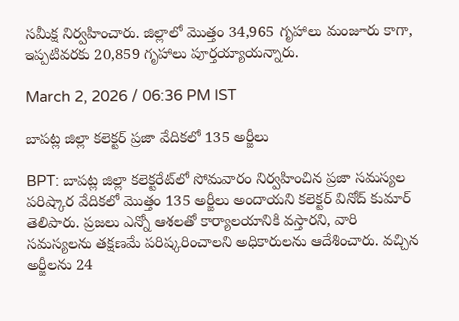సమీక్ష నిర్వహించారు. జిల్లాలో మొత్తం 34,965 గృహాలు మంజూరు కాగా, ఇప్పటివరకు 20,859 గృహాలు పూర్తయ్యాయన్నారు.

March 2, 2026 / 06:36 PM IST

బాపట్ల జిల్లా కలెక్టర్ ప్రజా వేదికలో 135 అర్జీలు

BPT: బాపట్ల జిల్లా కలెక్టరేట్‌లో సోమవారం నిర్వహించిన ప్రజా సమస్యల పరిష్కార వేదికలో మొత్తం 135 అర్జీలు అందాయని కలెక్టర్ వినోద్ కుమార్ తెలిపారు. ప్రజలు ఎన్నో ఆశలతో కార్యాలయానికి వస్తారని, వారి సమస్యలను తక్షణమే పరిష్కరించాలని అధికారులను ఆదేశించారు. వచ్చిన అర్జీలను 24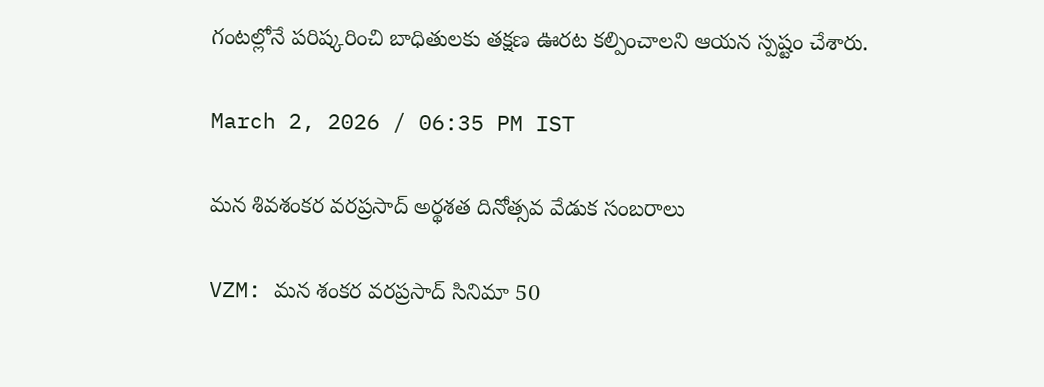గంటల్లోనే పరిష్కరించి బాధితులకు తక్షణ ఊరట కల్పించాలని ఆయన స్పష్టం చేశారు.

March 2, 2026 / 06:35 PM IST

మన శివశంకర వరప్రసాద్ అర్థశత దినోత్సవ వేడుక సంబరాలు

VZM: మన శంకర వరప్రసాద్ సినిమా 50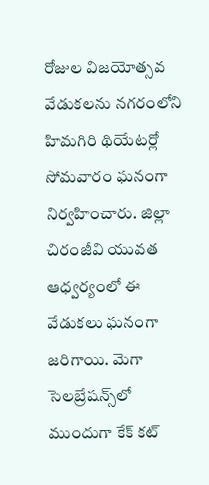రోజుల విజయోత్సవ వేడుకలను నగరంలోని హిమగిరి థియేటర్లో సోమవారం ఘనంగా నిర్వహించారు. జిల్లా చిరంజీవి యువత ఆధ్వర్యంలో ఈ వేడుకలు ఘనంగా జరిగాయి. మెగా సెలబ్రేషన్స్‌లో ముందుగా కేక్ కట్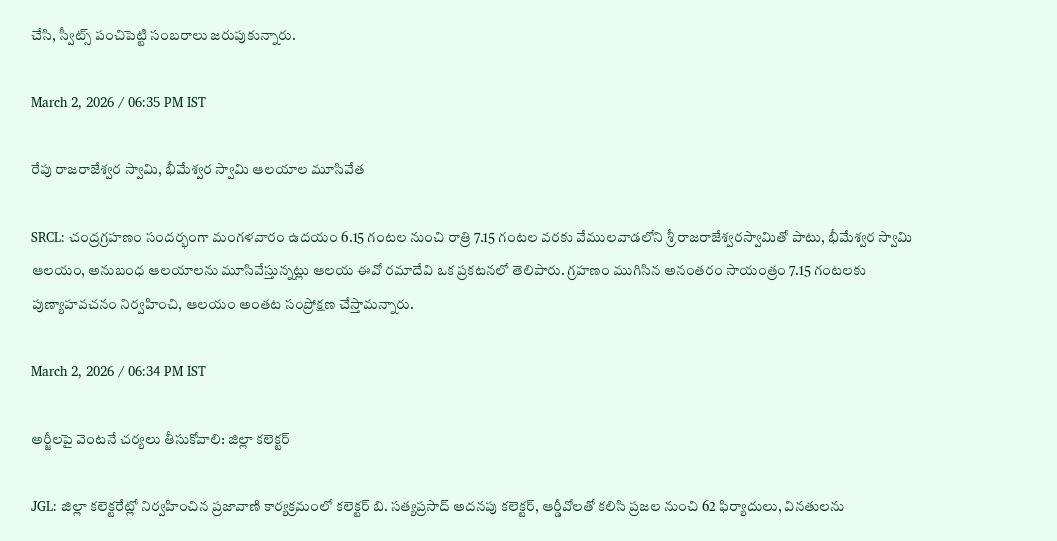చేసి, స్వీట్స్ పంచిపెట్టి సంబరాలు జరుపుకున్నారు.

March 2, 2026 / 06:35 PM IST

రేపు రాజరాజేశ్వర స్వామి, భీమేశ్వర స్వామి ఆలయాల మూసివేత

SRCL: చంద్రగ్రహణం సందర్భంగా మంగళవారం ఉదయం 6.15 గంటల నుంచి రాత్రి 7.15 గంటల వరకు వేములవాడలోని శ్రీ రాజరాజేశ్వరస్వామితో పాటు, భీమేశ్వర స్వామి ఆలయం, అనుబంధ ఆలయాలను మూసివేస్తున్నట్లు ఆలయ ఈవో రమాదేవి ఒక ప్రకటనలో తెలిపారు. గ్రహణం ముగిసిన అనంతరం సాయంత్రం 7.15 గంటలకు పుణ్యాహవచనం నిర్వహించి, ఆలయం అంతట సంప్రోక్షణ చేస్తామన్నారు.

March 2, 2026 / 06:34 PM IST

అర్జీలపై వెంటనే చర్యలు తీసుకోవాలి: జిల్లా కలెక్టర్

JGL: జిల్లా కలెక్టరేట్లో నిర్వహించిన ప్రజావాణి కార్యక్రమంలో కలెక్టర్ బి. సత్యప్రసాద్ అదనపు కలెక్టర్, ఆర్డీవోలతో కలిసి ప్రజల నుంచి 62 ఫిర్యాదులు, వినతులను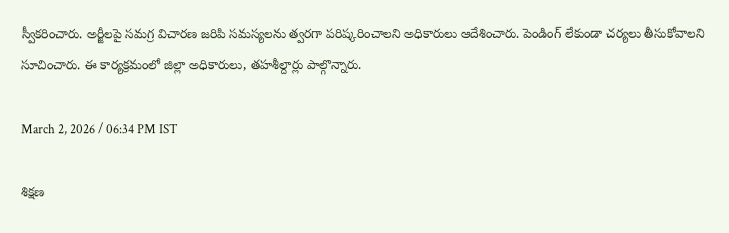స్వీకరించారు. అర్జీలపై సమగ్ర విచారణ జరిపి సమస్యలను త్వరగా పరిష్కరించాలని అధికారులు ఆదేశించారు. పెండింగ్ లేకుండా చర్యలు తీసుకోవాలని సూచించారు. ఈ కార్యక్రమంలో జిల్లా అధికారులు, తహశీల్దార్లు పాల్గొన్నారు.

March 2, 2026 / 06:34 PM IST

శిక్షణ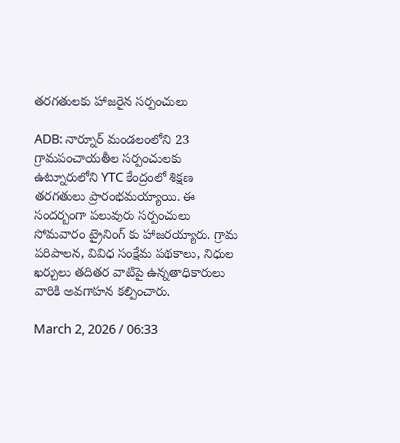తరగతులకు హాజరైన సర్పంచులు

ADB: నార్నూర్ మండలంలోని 23 గ్రామపంచాయతీల సర్పంచులకు ఉట్నూరులోని YTC కేంద్రంలో శిక్షణ తరగతులు ప్రారంభమయ్యాయి. ఈ సందర్బంగా పలువురు సర్పంచులు సోమవారం ట్రైనింగ్ కు హాజరయ్యారు. గ్రామ పరిపాలన, వివిధ సంక్షేమ పథకాలు, నిధుల ఖర్చులు తదితర వాటిపై ఉన్నతాధికారులు వారికి అవగాహన కల్పించారు.

March 2, 2026 / 06:33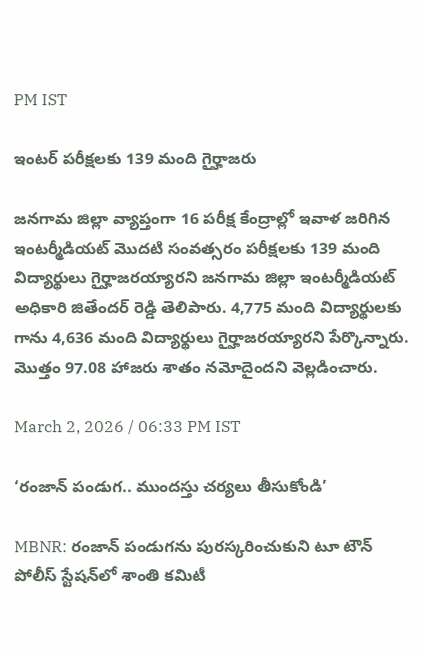PM IST

ఇంటర్ పరీక్షలకు 139 మంది గైర్హాజరు

జనగామ జిల్లా వ్యాప్తంగా 16 పరీక్ష కేంద్రాల్లో ఇవాళ జరిగిన ఇంటర్మీడియట్ మొదటి సంవత్సరం పరీక్షలకు 139 మంది విద్యార్థులు గైర్హాజరయ్యారని జనగామ జిల్లా ఇంటర్మీడియట్ అధికారి జితేందర్ రెడ్డి తెలిపారు. 4,775 మంది విద్యార్థులకు గాను 4,636 మంది విద్యార్థులు గైర్హాజరయ్యారని పేర్కొన్నారు. మొత్తం 97.08 హాజరు శాతం నమోదైందని వెల్లడించారు.

March 2, 2026 / 06:33 PM IST

‘రంజాన్ పండుగ.. ముందస్తు చర్యలు తీసుకోండి’

MBNR: రంజాన్ పండుగను పురస్కరించుకుని టూ టౌన్ పోలీస్ స్టేషన్‌లో శాంతి కమిటీ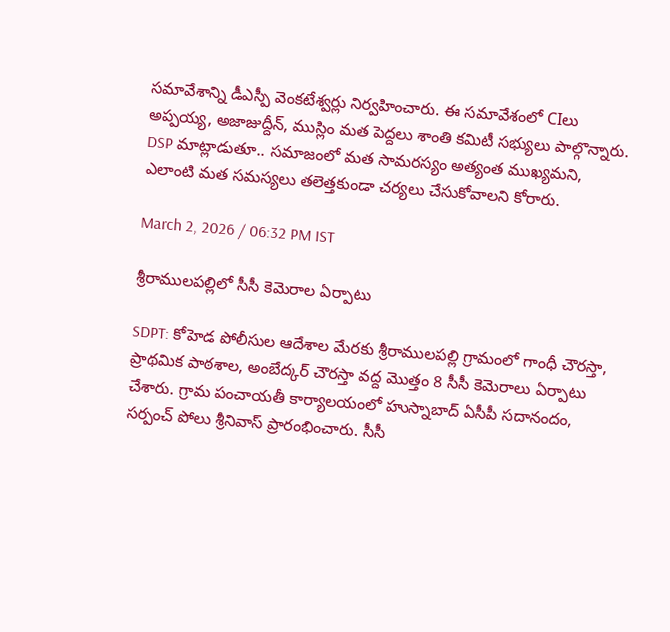సమావేశాన్ని డీఎస్పీ వెంకటేశ్వర్లు నిర్వహించారు. ఈ సమావేశంలో CIలు అప్పయ్య, అజాజుద్దీన్, ముస్లిం మత పెద్దలు శాంతి కమిటీ సభ్యులు పాల్గొన్నారు. DSP మాట్లాడుతూ.. సమాజంలో మత సామరస్యం అత్యంత ముఖ్యమని, ఎలాంటి మత సమస్యలు తలెత్తకుండా చర్యలు చేసుకోవాలని కోరారు.

March 2, 2026 / 06:32 PM IST

శ్రీరాములపల్లిలో సీసీ కెమెరాల ఏర్పాటు

SDPT: కోహెడ పోలీసుల ఆదేశాల మేరకు శ్రీరాములపల్లి గ్రామంలో గాంధీ చౌరస్తా, ప్రాథమిక పాఠశాల, అంబేద్కర్ చౌరస్తా వద్ద మొత్తం 8 సీసీ కెమెరాలు ఏర్పాటు చేశారు. గ్రామ పంచాయతీ కార్యాలయంలో హుస్నాబాద్ ఏసీపీ సదానందం, సర్పంచ్ పోలు శ్రీనివాస్ ప్రారంభించారు. సీసీ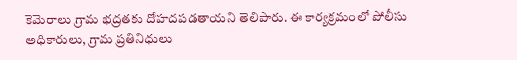కెమెరాలు గ్రామ భద్రతకు దోహదపడతాయని తెలిపారు. ఈ కార్యక్రమంలో పోలీసు అధికారులు, గ్రామ ప్రతినిధులు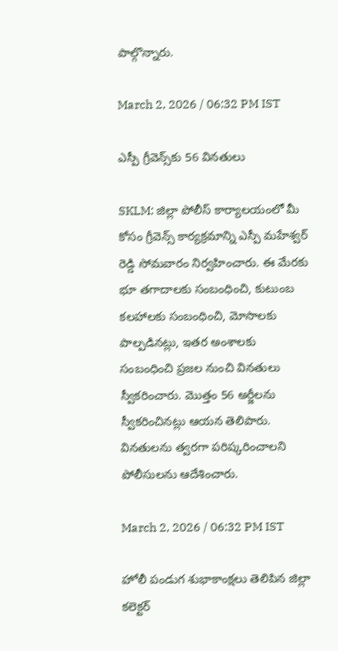పాల్గొన్నారు.

March 2, 2026 / 06:32 PM IST

ఎస్పీ గ్రీవెన్స్‌కు 56 వినతులు

SKLM: జిల్లా పోలీస్ కార్యాలయంలో మీ కోసం గ్రీవెన్స్ కార్యక్రమాన్ని ఎస్పీ మహేశ్వర్ రెడ్డి సోమవారం నిర్వహించారు. ఈ మేరకు భూ తగాదాలకు సంబంధించి, కుటుంబ కలహాలకు సంబంధించి, మోసాలకు పాల్పడినట్లు, ఇతర అంశాలకు సంబంధించి ప్రజల నుంచి వినతులు స్వీకరించారు. మొత్తం 56 అర్జీలను స్వీకరించినట్లు ఆయన తెలిపారు. వినతులను త్వరగా పరిష్కరించాలని పోలీసులను ఆదేశించారు.

March 2, 2026 / 06:32 PM IST

హోలీ పండుగ శుభాకాంక్షలు తెలిపిన జిల్లా కలెక్టర్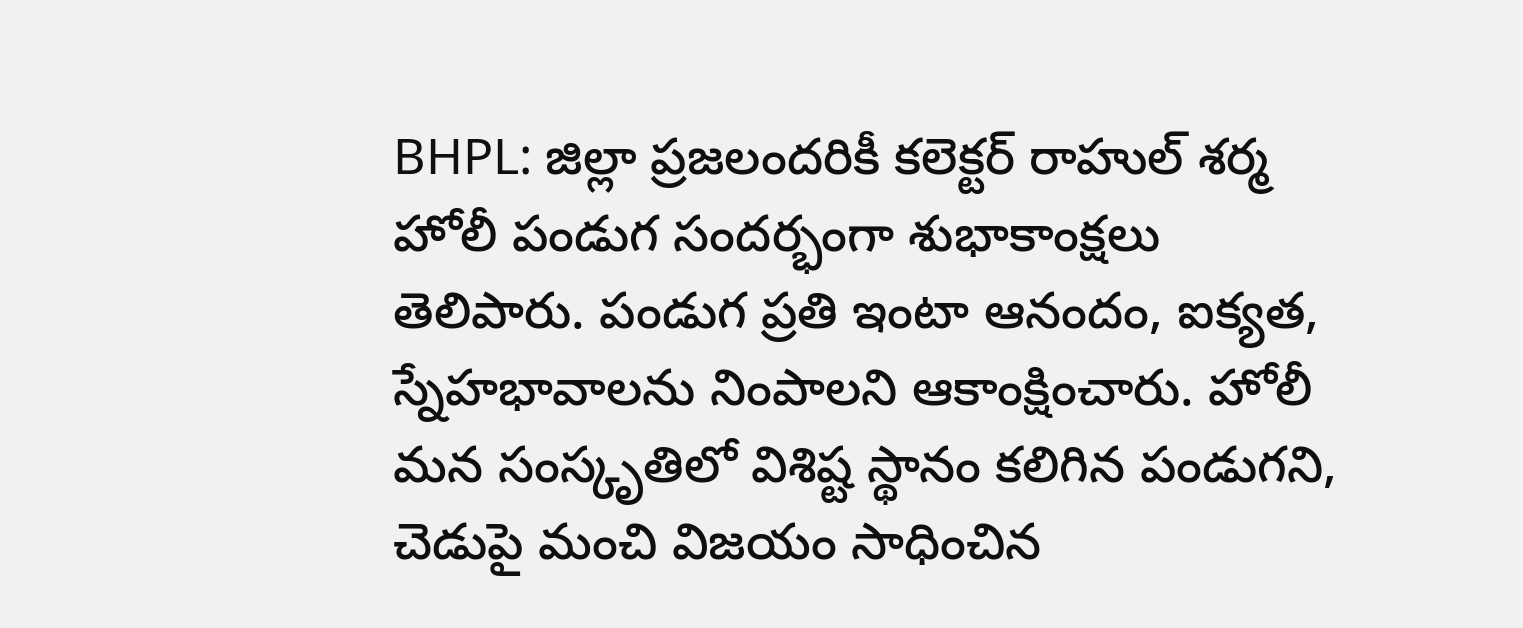BHPL: జిల్లా ప్రజలందరికీ కలెక్టర్ రాహుల్ శర్మ హోలీ పండుగ సందర్భంగా శుభాకాంక్షలు తెలిపారు. పండుగ ప్రతి ఇంటా ఆనందం, ఐక్యత, స్నేహభావాలను నింపాలని ఆకాంక్షించారు. హోలీ మన సంస్కృతిలో విశిష్ట స్థానం కలిగిన పండుగని, చెడుపై మంచి విజయం సాధించిన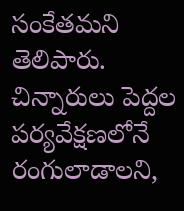సంకేతమని తెలిపారు. చిన్నారులు పెద్దల పర్యవేక్షణలోనే రంగులాడాలని,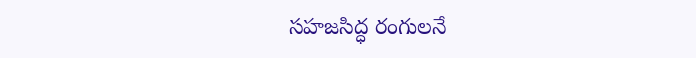సహజసిద్ధ రంగులనే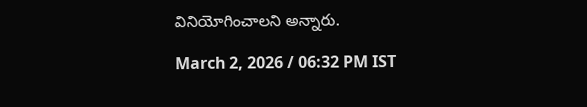వినియోగించాలని అన్నారు.

March 2, 2026 / 06:32 PM IST